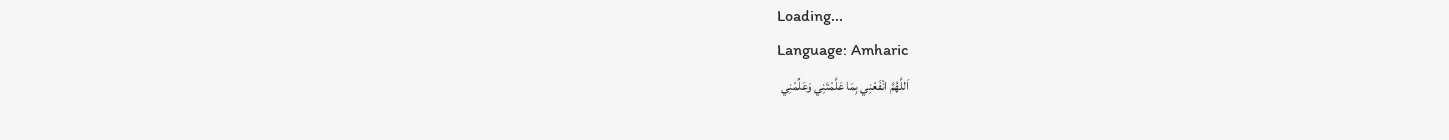Loading...
Language: Amharic
اَللَّهُمَّ انْفَعْنِي بِمَا عَلَّمْتَنِي وَعَلِّمْنِي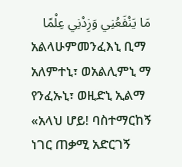مَا يَنْفَعُنِي وَزِدْنِي عِلْمًا
አልላሁምመንፈእኒ ቢማ አለምተኒ፣ ወአልሊምኒ ማ የንፈኡኒ፣ ወዚድኒ ኢልማ
«አላህ ሆይ! ባስተማርከኝ ነገር ጠቃሚ አድርገኝ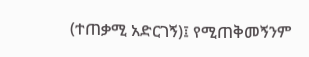(ተጠቃሚ አድርገኝ)፤ የሚጠቅመኝንም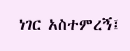ነገር አስተምረኝ፤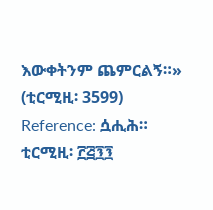እውቀትንም ጨምርልኝ።» (ቲርሚዚ፡ 3599)
Reference: ሷሒሕ። ቲርሚዚ፡ ፫፭፺፺